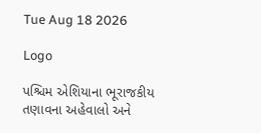Tue Aug 18 2026

Logo

પશ્ચિમ એશિયાના ભૂરાજકીય તણાવના અહેવાલો અને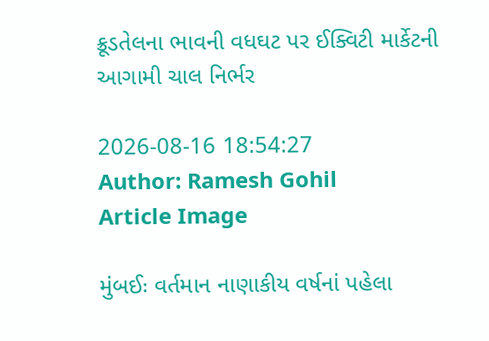ક્રૂડતેલના ભાવની વધઘટ પર ઈક્વિટી માર્કેટની આગામી ચાલ નિર્ભર

2026-08-16 18:54:27
Author: Ramesh Gohil
Article Image

મુંબઈઃ વર્તમાન નાણાકીય વર્ષનાં પહેલા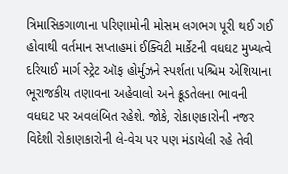ત્રિમાસિકગાળાના પરિણામોની મોસમ લગભગ પૂરી થઈ ગઈ હોવાથી વર્તમાન સપ્તાહમાં ઈક્વિટી માર્કેટની વધઘટ મુખ્યત્વે દરિયાઈ માર્ગ સ્ટ્રેટ ઑફ હોર્મુઝને સ્પર્શતા પશ્ચિમ એશિયાના ભૂરાજકીય તણાવના અહેવાલો અને ક્રૂડતેલના ભાવની વધઘટ પર અવલંબિત રહેશે. જોકે, રોકાણકારોની નજર વિદેશી રોકાણકારોની લે-વેચ પર પણ મંડાયેલી રહે તેવી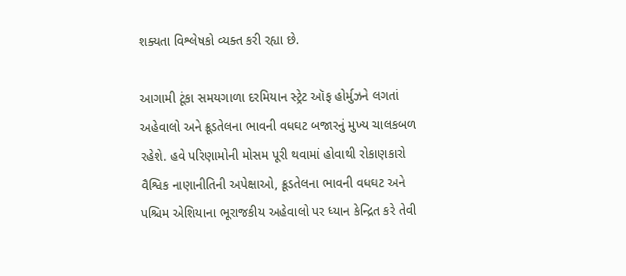શક્યતા વિશ્લેષકો વ્યક્ત કરી રહ્યા છે.

આગામી ટૂંકા સમયગાળા દરમિયાન સ્ટ્રેટ ઑફ હોર્મુઝને લગતાં અહેવાલો અને ક્રૂડતેલના ભાવની વધઘટ બજારનું મુખ્ય ચાલકબળ રહેશે. હવે પરિણામોની મોસમ પૂરી થવામાં હોવાથી રોકાણકારો વૈશ્વિક નાણાનીતિની અપેક્ષાઓ, ક્રૂડતેલના ભાવની વધઘટ અને પશ્ચિમ એશિયાના ભૂરાજકીય અહેવાલો પર ધ્યાન કેન્દ્રિત કરે તેવી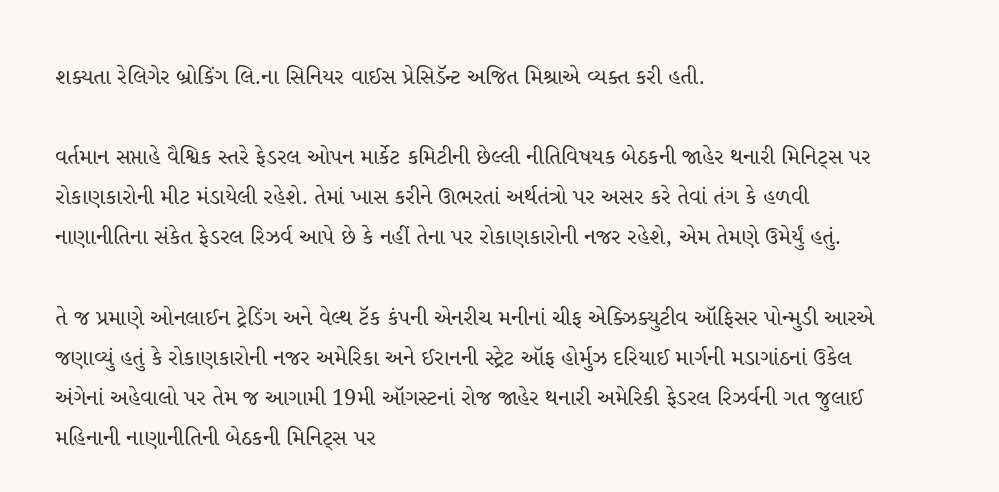શક્યતા રેલિગેર બ્રોકિંગ લિ.ના સિનિયર વાઈસ પ્રેસિડૅન્ટ અજિત મિશ્રાએ વ્યક્ત કરી હતી.

વર્તમાન સપ્તાહે વૈશ્વિક સ્તરે ફેડરલ ઓપન માર્કેટ કમિટીની છેલ્લી નીતિવિષયક બેઠકની જાહેર થનારી મિનિટ્સ પર રોકાણકારોની મીટ મંડાયેલી રહેશે. તેમાં ખાસ કરીને ઊભરતાં અર્થતંત્રો પર અસર કરે તેવાં તંગ કે હળવી નાણાનીતિના સંકેત ફેડરલ રિઝર્વ આપે છે કે નહીં તેના પર રોકાણકારોની નજર રહેશે, એમ તેમણે ઉમેર્યું હતું.

તે જ પ્રમાણે ઓનલાઈન ટ્રેડિંગ અને વેલ્થ ટૅક કંપની એનરીચ મનીનાં ચીફ એક્ઝિક્યુટીવ ઑફિસર પોન્મુડી આરએ જણાવ્યું હતું કે રોકાણકારોની નજર અમેરિકા અને ઈરાનની સ્ટ્રેટ ઑફ હોર્મુઝ દરિયાઈ માર્ગની મડાગાંઠનાં ઉકેલ અંગેનાં અહેવાલો પર તેમ જ આગામી 19મી ઑગસ્ટનાં રોજ જાહેર થનારી અમેરિકી ફેડરલ રિઝર્વની ગત જુલાઈ મહિનાની નાણાનીતિની બેઠકની મિનિટ્સ પર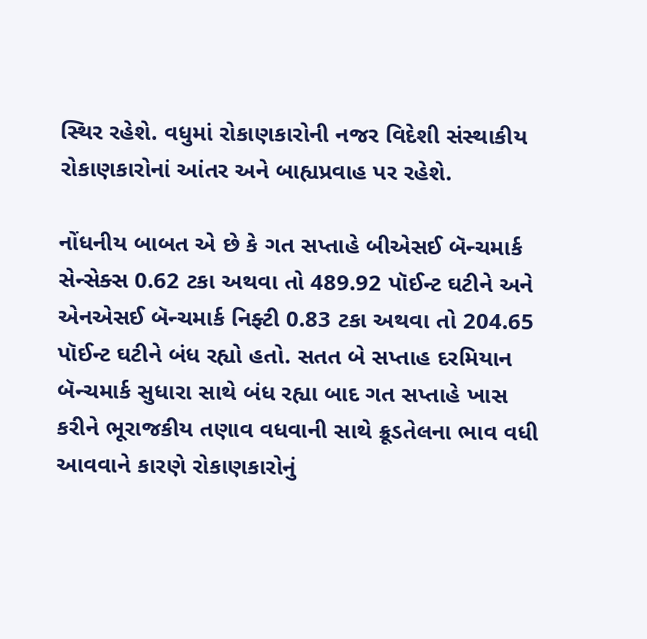સ્થિર રહેશે. વધુમાં રોકાણકારોની નજર વિદેશી સંસ્થાકીય રોકાણકારોનાં આંતર અને બાહ્યપ્રવાહ પર રહેશે.

નોંધનીય બાબત એ છે કે ગત સપ્તાહે બીએસઈ બૅન્ચમાર્ક સેન્સેક્સ 0.62 ટકા અથવા તો 489.92 પૉઈન્ટ ઘટીને અને એનએસઈ બૅન્ચમાર્ક નિફ્ટી 0.83 ટકા અથવા તો 204.65 પૉઈન્ટ ઘટીને બંધ રહ્યો હતો. સતત બે સપ્તાહ દરમિયાન બૅન્ચમાર્ક સુધારા સાથે બંધ રહ્યા બાદ ગત સપ્તાહે ખાસ કરીને ભૂરાજકીય તણાવ વધવાની સાથે ક્રૂડતેલના ભાવ વધી આવવાને કારણે રોકાણકારોનું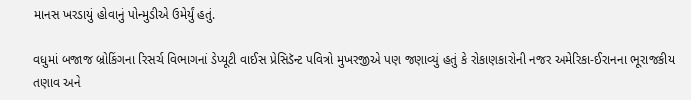માનસ ખરડાયું હોવાનું પોન્મુડીએ ઉમેર્યું હતું.

વધુમાં બજાજ બ્રોકિંગના રિસર્ચ વિભાગનાં ડેપ્યૂટી વાઈસ પ્રેસિડૅન્ટ પવિત્રો મુખરજીએ પણ જણાવ્યું હતું કે રોકાણકારોની નજર અમેરિકા-ઈરાનના ભૂરાજકીય તણાવ અને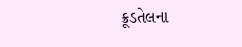ક્રૂડતેલના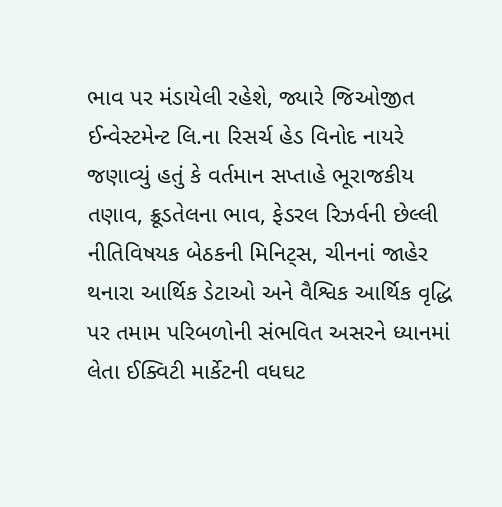ભાવ પર મંડાયેલી રહેશે, જ્યારે જિઓજીત ઈન્વેસ્ટમેન્ટ લિ.ના રિસર્ચ હેડ વિનોદ નાયરે જણાવ્યું હતું કે વર્તમાન સપ્તાહે ભૂરાજકીય તણાવ, ક્રૂડતેલના ભાવ, ફેડરલ રિઝર્વની છેલ્લી નીતિવિષયક બેઠકની મિનિટ્સ, ચીનનાં જાહેર થનારા આર્થિક ડેટાઓ અને વૈશ્વિક આર્થિક વૃદ્ધિ પર તમામ પરિબળોની સંભવિત અસરને ધ્યાનમાં લેતા ઈક્વિટી માર્કેટની વધઘટ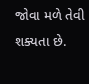જોવા મળે તેવી શક્યતા છે.